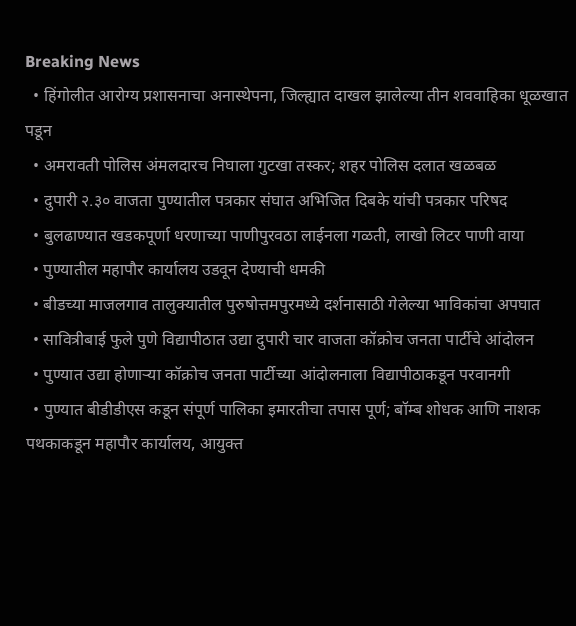Breaking News
  • हिंगोलीत आरोग्य प्रशासनाचा अनास्थेपना, जिल्ह्यात दाखल झालेल्या तीन शववाहिका धूळखात पडून
  • अमरावती पोलिस अंमलदारच निघाला गुटखा तस्कर; शहर पोलिस दलात खळबळ
  • दुपारी २.३० वाजता पुण्यातील पत्रकार संघात अभिजित दिबके यांची पत्रकार परिषद
  • बुलढाण्यात खडकपूर्णा धरणाच्या पाणीपुरवठा लाईनला गळती, लाखो लिटर पाणी वाया
  • पुण्यातील महापौर कार्यालय उडवून देण्याची धमकी
  • बीडच्या माजलगाव तालुक्यातील पुरुषोत्तमपुरमध्ये दर्शनासाठी गेलेल्या भाविकांचा अपघात
  • सावित्रीबाई फुले पुणे विद्यापीठात उद्या दुपारी चार वाजता कॉक्रोच जनता पार्टीचे आंदोलन
  • पुण्यात उद्या होणाऱ्या कॉक्रोच जनता पार्टीच्या आंदोलनाला विद्यापीठाकडून परवानगी
  • पुण्यात बीडीडीएस कडून संपूर्ण पालिका इमारतीचा तपास पूर्ण; बॉम्ब शोधक आणि नाशक पथकाकडून महापौर कार्यालय, आयुक्त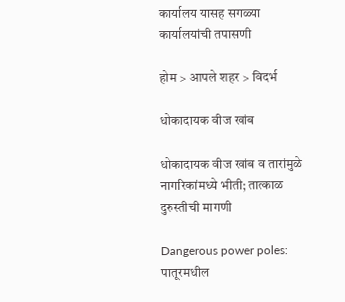कार्यालय यासह सगळ्या कार्यालयांची तपासणी

होम > आपले शहर > विदर्भ

धोकादायक वीज खांब

धोकादायक वीज खांब व तारांमुळे नागरिकांमध्ये भीती; तात्काळ दुरुस्तीची मागणी

Dangerous power poles: पातूरमधील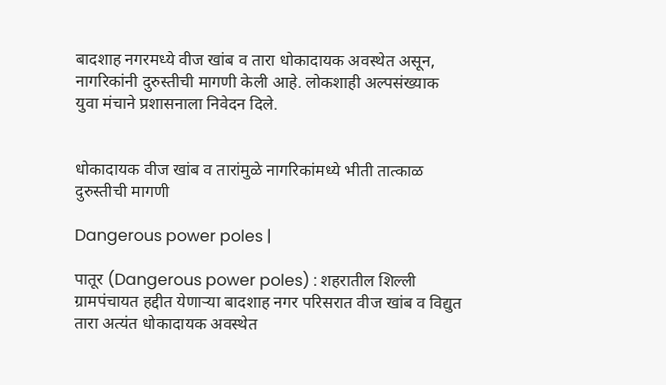बादशाह नगरमध्ये वीज खांब व तारा धोकादायक अवस्थेत असून, नागरिकांनी दुरुस्तीची मागणी केली आहे. लोकशाही अल्पसंख्याक युवा मंचाने प्रशासनाला निवेदन दिले.


धोकादायक वीज खांब व तारांमुळे नागरिकांमध्ये भीती तात्काळ दुरुस्तीची मागणी

Dangerous power poles |

पातूर (Dangerous power poles) : शहरातील शिल्ली ग्रामपंचायत हद्दीत येणाऱ्या बादशाह नगर परिसरात वीज खांब व विद्युत तारा अत्यंत धोकादायक अवस्थेत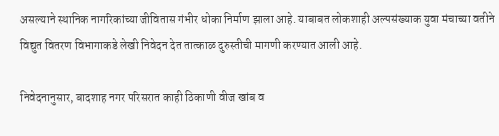असल्याने स्थानिक नागरिकांच्या जीवितास गंभीर धोका निर्माण झाला आहे. याबाबत लोकशाही अल्पसंख्याक युवा मंचाच्या वतीने विद्युत वितरण विभागाकडे लेखी निवेदन देत तात्काळ दुरुस्तीची मागणी करण्यात आली आहे.

निवेदनानुसार, बादशाह नगर परिसरात काही ठिकाणी वीज खांब व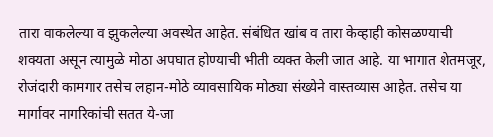तारा वाकलेल्या व झुकलेल्या अवस्थेत आहेत. संबंधित खांब व तारा केव्हाही कोसळण्याची शक्यता असून त्यामुळे मोठा अपघात होण्याची भीती व्यक्त केली जात आहे. या भागात शेतमजूर, रोजंदारी कामगार तसेच लहान-मोठे व्यावसायिक मोठ्या संख्येने वास्तव्यास आहेत. तसेच या मार्गावर नागरिकांची सतत ये-जा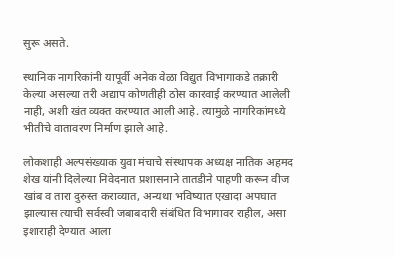सुरू असते.

स्थानिक नागरिकांनी यापूर्वी अनेक वेळा विद्युत विभागाकडे तक्रारी केल्या असल्या तरी अद्याप कोणतीही ठोस कारवाई करण्यात आलेली नाही, अशी खंत व्यक्त करण्यात आली आहे. त्यामुळे नागरिकांमध्ये भीतीचे वातावरण निर्माण झाले आहे.

लोकशाही अल्पसंख्याक युवा मंचाचे संस्थापक अध्यक्ष नातिक अहमद शेख यांनी दिलेल्या निवेदनात प्रशासनाने तातडीने पाहणी करून वीज खांब व तारा दुरुस्त कराव्यात, अन्यथा भविष्यात एखादा अपघात झाल्यास त्याची सर्वस्वी जबाबदारी संबंधित विभागावर राहील, असा इशाराही देण्यात आला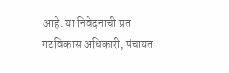आहे. या निवेदनाची प्रत गटविकास अधिकारी, पंचायत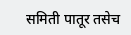समिती पातूर तसेच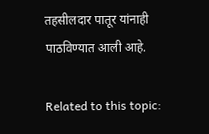तहसीलदार पातूर यांनाही पाठविण्यात आली आहे.

Related to this topic: